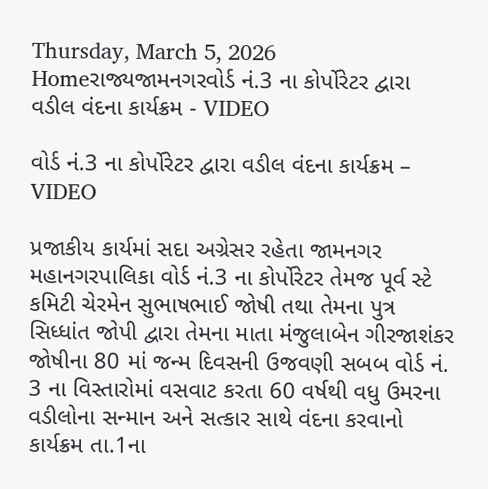Thursday, March 5, 2026
Homeરાજ્યજામનગરવોર્ડ નં.3 ના કોર્પોરેટર દ્વારા વડીલ વંદના કાર્યક્રમ - VIDEO

વોર્ડ નં.3 ના કોર્પોરેટર દ્વારા વડીલ વંદના કાર્યક્રમ – VIDEO

પ્રજાકીય કાર્યમાં સદા અગ્રેસર રહેતા જામનગર મહાનગરપાલિકા વોર્ડ નં.3 ના કોર્પોરેટર તેમજ પૂર્વ સ્ટે કમિટી ચેરમેન સુભાષભાઈ જોષી તથા તેમના પુત્ર સિધ્ધાંત જોપી દ્વારા તેમના માતા મંજુલાબેન ગીરજાશંકર જોષીના 80 માં જન્મ દિવસની ઉજવણી સબબ વોર્ડ નં. 3 ના વિસ્તારોમાં વસવાટ કરતા 60 વર્ષથી વધુ ઉમરના વડીલોના સન્માન અને સત્કાર સાથે વંદના કરવાનો કાર્યક્રમ તા.1ના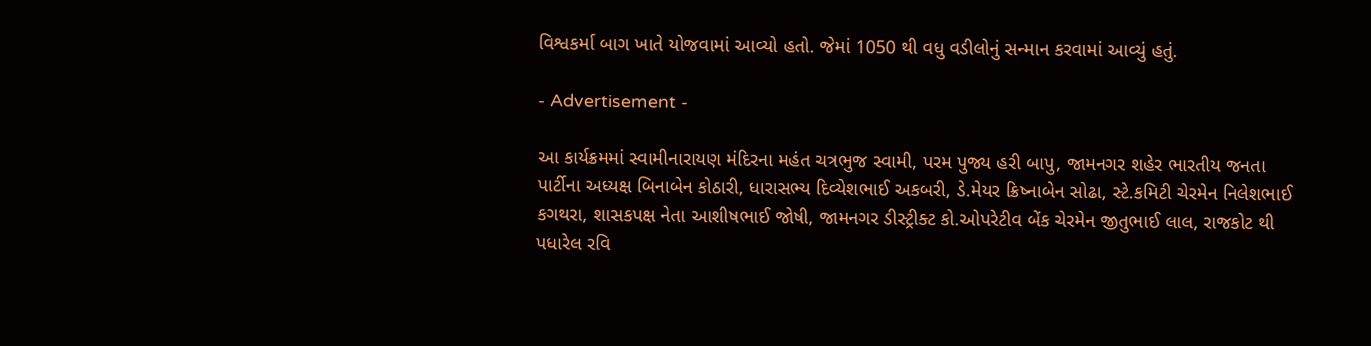વિશ્વકર્મા બાગ ખાતે યોજવામાં આવ્યો હતો. જેમાં 1050 થી વધુ વડીલોનું સન્માન કરવામાં આવ્યું હતું.

- Advertisement -

આ કાર્યક્રમમાં સ્વામીનારાયણ મંદિરના મહંત ચત્રભુજ સ્વામી, પરમ પુજ્ય હરી બાપુ, જામનગર શહેર ભારતીય જનતા પાર્ટીના અધ્યક્ષ બિનાબેન કોઠારી, ધારાસભ્ય દિવ્યેશભાઈ અકબરી, ડે.મેયર ક્રિષ્નાબેન સોઢા, સ્ટે.કમિટી ચેરમેન નિલેશભાઈ કગથરા, શાસકપક્ષ નેતા આશીષભાઈ જોષી, જામનગર ડીસ્ટ્રીક્ટ કો.ઓપરેટીવ બેંક ચેરમેન જીતુભાઈ લાલ, રાજકોટ થી પધારેલ રવિ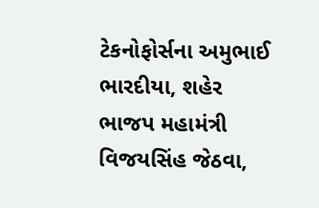ટેકનોફોર્સના અમુભાઈ ભારદીયા, શહેર ભાજપ મહામંત્રી વિજયસિંહ જેઠવા,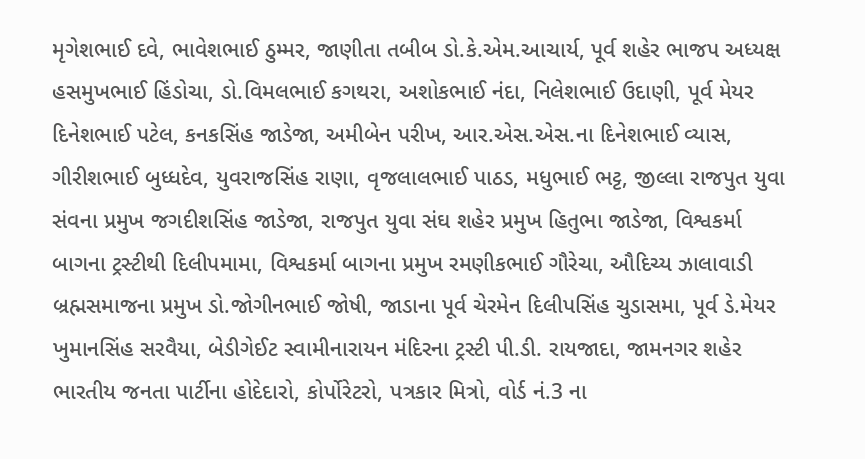મૃગેશભાઈ દવે, ભાવેશભાઈ ઠુમ્મર, જાણીતા તબીબ ડો.કે.એમ.આચાર્ય, પૂર્વ શહેર ભાજપ અધ્યક્ષ હસમુખભાઈ હિંડોચા, ડો.વિમલભાઈ કગથરા, અશોકભાઈ નંદા, નિલેશભાઈ ઉદાણી, પૂર્વ મેયર દિનેશભાઈ પટેલ, કનકસિંહ જાડેજા, અમીબેન પરીખ, આર.એસ.એસ.ના દિનેશભાઈ વ્યાસ, ગીરીશભાઈ બુધ્ધદેવ, યુવરાજસિંહ રાણા, વૃજલાલભાઈ પાઠડ, મધુભાઈ ભટ્ટ, જીલ્લા રાજપુત યુવા સંવના પ્રમુખ જગદીશસિંહ જાડેજા, રાજપુત યુવા સંઘ શહેર પ્રમુખ હિતુભા જાડેજા, વિશ્વકર્મા બાગના ટ્રસ્ટીથી દિલીપમામા, વિશ્વકર્મા બાગના પ્રમુખ રમણીકભાઈ ગૌરેચા, ઔદિચ્ય ઝાલાવાડી બ્રહ્મસમાજના પ્રમુખ ડો.જોગીનભાઈ જોષી, જાડાના પૂર્વ ચેરમેન દિલીપસિંહ ચુડાસમા, પૂર્વ ડે.મેયર ખુમાનસિંહ સરવૈયા, બેડીગેઈટ સ્વામીનારાયન મંદિરના ટ્રસ્ટી પી.ડી. રાયજાદા, જામનગર શહેર ભારતીય જનતા પાર્ટીના હોદેદારો, કોર્પોરેટરો, પત્રકાર મિત્રો, વોર્ડ નં.3 ના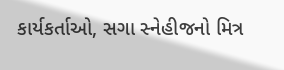કાર્યકર્તાઓ, સગા સ્નેહીજનો મિત્ર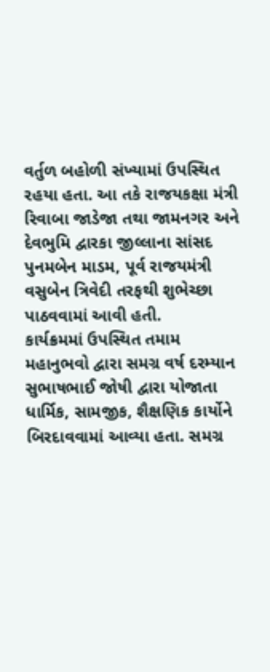વર્તુળ બહોળી સંખ્યામાં ઉપસ્થિત રહયા હતા. આ તકે રાજયકક્ષા મંત્રી રિવાબા જાડેજા તથા જામનગર અને દેવભુમિ દ્વારકા જીલ્લાના સાંસદ પુનમબેન માડમ, પૂર્વ રાજયમંત્રી વસુબેન ત્રિવેદી તરફથી શુભેચ્છા પાઠવવામાં આવી હતી.
કાર્યક્રમમાં ઉપસ્થિત તમામ મહાનુભવો દ્વારા સમગ્ર વર્ષ દરમ્યાન સુભાષભાઈ જોષી દ્વારા યોજાતા ધાર્મિક, સામજીક, શૈક્ષણિક કાર્યોને બિરદાવવામાં આવ્યા હતા. સમગ્ર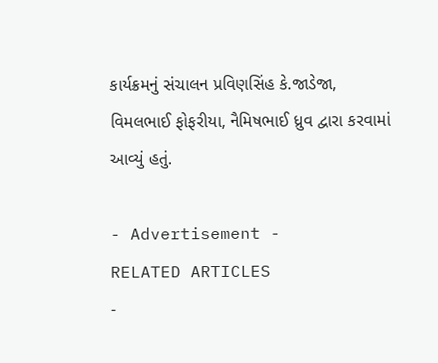કાર્યક્રમનું સંચાલન પ્રવિણસિંહ કે.જાડેજા, વિમલભાઈ ફોફરીયા, નૈમિષભાઈ ધ્રુવ દ્વારા કરવામાં આવ્યું હતું.

- Advertisement -
RELATED ARTICLES
-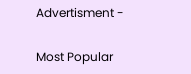Advertisment -

Most Popular